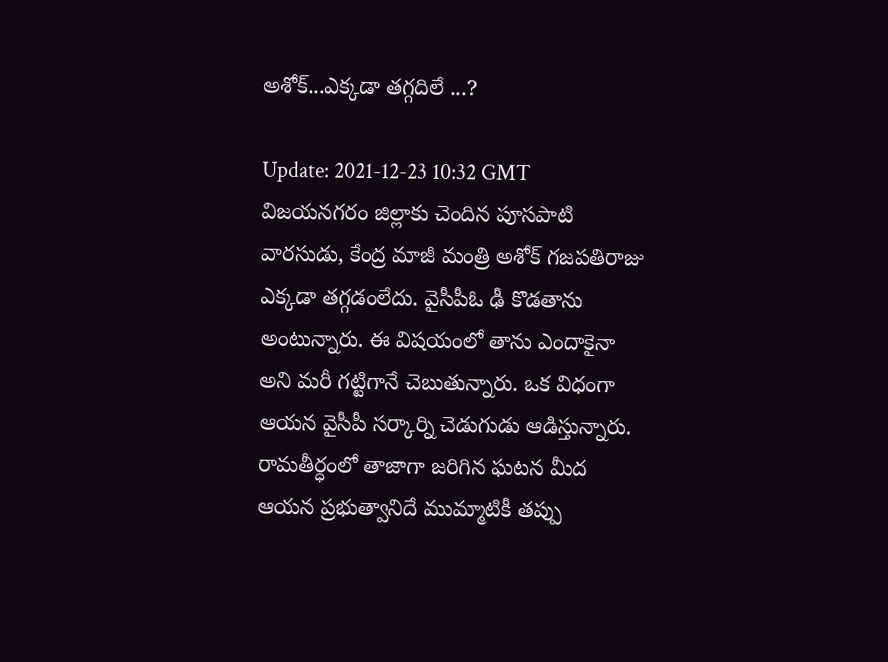అశోక్...ఎక్కడా తగ్గదిలే ...?

Update: 2021-12-23 10:32 GMT
విజయనగరం జిల్లాకు చెందిన పూసపాటి వారసుడు, కేంద్ర మాజీ మంత్రి అశోక్ గజపతిరాజు ఎక్కడా తగ్గడంలేదు. వైసీపీఓ ఢీ కొడతాను అంటున్నారు. ఈ విషయంలో తాను ఎందాకైనా అని మరీ గట్టిగానే చెబుతున్నారు. ఒక విధంగా ఆయన వైసీపీ సర్కార్ని చెడుగుడు ఆడిస్తున్నారు. రామతీర్ధంలో తాజాగా జరిగిన ఘటన మీద ఆయన ప్రభుత్వానిదే ముమ్మాటికీ తప్పు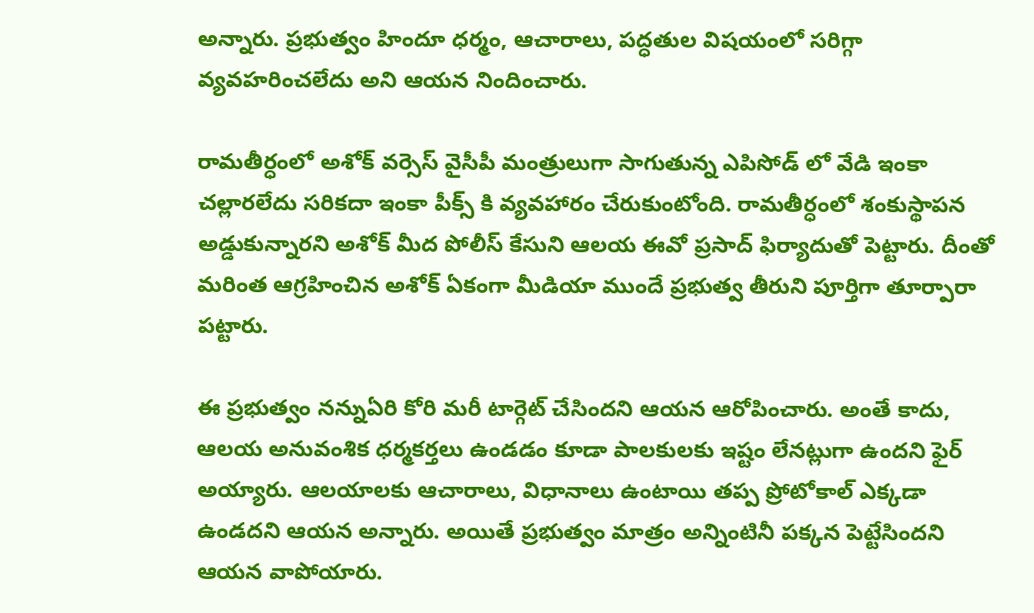అన్నారు. ప్రభుత్వం హిందూ ధర్మం, ఆచారాలు, పద్ధతుల విషయంలో సరిగ్గా వ్యవహరించలేదు అని ఆయన నిందించారు.

రామతీర్ధంలో అశోక్ వర్సెస్ వైసీపీ మంత్రులుగా సాగుతున్న ఎపిసోడ్ లో వేడి ఇంకా చల్లారలేదు సరికదా ఇంకా పీక్స్ కి వ్యవ‌హారం చేరుకుంటోంది. రామతీర్ధంలో శంకుస్థాపన అడ్డుకున్నారని అశోక్ మీద పోలీస్ కేసుని ఆలయ ఈవో ప్రసాద్ ఫిర్యాదుతో పెట్టారు. దీంతో మరింత ఆగ్రహించిన అశోక్ ఏకంగా మీడియా ముందే ప్రభుత్వ తీరుని పూర్తిగా తూర్పారా పట్టారు.

ఈ ప్రభుత్వం నన్నుఏరి కోరి మరీ టార్గెట్ చేసిందని ఆయన ఆరోపించారు. అంతే కాదు, ఆలయ అనువంశిక ధర్మకర్తలు ఉండడం కూడా పాలకులకు ఇష్టం లేనట్లుగా ఉందని ఫైర్ అయ్యారు. ఆలయాలకు ఆచారాలు, విధానాలు ఉంటాయి తప్ప ప్రోటోకాల్ ఎక్కడా ఉండదని ఆయన అన్నారు. అయితే ప్రభుత్వం మాత్రం అన్నింటినీ పక్కన పెట్టేసిందని ఆయన వాపోయారు.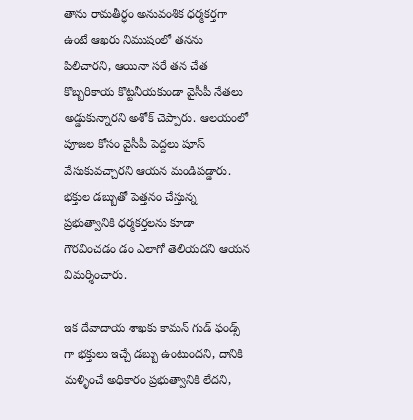తాను రామతీర్ధం అనువంశిక ధర్మకర్తగా ఉంటే ఆఖరు నిముషంలో తనను పిలిచారని, ఆయినా సరే తన చేత కొబ్బరికాయ కొట్టనీయకుండా వైసీపీ నేతలు అడ్డుకున్నారని అశోక్ చెప్పారు. ఆలయంలో పూజల కోసం వైసీపీ పెద్దలు షూస్ వేసుకువచ్చారని ఆయన మండిపడ్డారు. భక్తుల డబ్బుతో పెత్తనం చేస్తున్న ప్రభుత్వానికి ధర్మకర్తలను కూడా గౌరవించడం డం ఎలాగో తెలియదని ఆయన విమర్శించారు.

ఇక దేవాదాయ శాఖకు కామన్ గుడ్ ఫండ్స్ గా భక్తులు ఇచ్చే డబ్బు ఉంటుందని, దానికి మళ్ళించే అధికారం ప్రభుత్వానికి లేదని,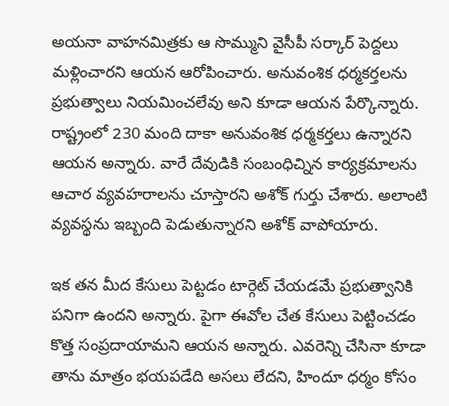అయనా వాహనమిత్రకు ఆ సొమ్ముని వైసీపీ సర్కార్ పెద్దలు మళ్లించారని ఆయన ఆరోపించారు. అనువంశిక ధర్మకర్తలను ప్రభుత్వాలు నియమించలేవు అని కూడా ఆయన పేర్కొన్నారు. రాష్ట్రంలో 230 మంది దాకా అనువంశిక ధర్మకర్తలు ఉన్నారని ఆయన అన్నారు. వారే దేవుడికి సంబంధిచ్నిన కార్యక్ర‌మాలను ఆచార వ్యవహరాలను చూస్తారని అశోక్ గుర్తు చేశారు. అలాంటి వ్యవస్థను ఇబ్బంది పెడుతున్నారని అశోక్ వాపోయారు.

ఇక తన మీద కేసులు పెట్టడం టార్గెట్ చేయడమే ప్రభుత్వానికి పనిగా ఉందని అన్నారు. పైగా ఈవోల చేత కేసులు పెట్టించడం కొత్త సంప్రదాయామని ఆయన అన్నారు. ఎవరెన్ని చేసినా కూడా తాను మాత్రం భయపడేది అసలు లేదని, హిందూ ధర్మం కోసం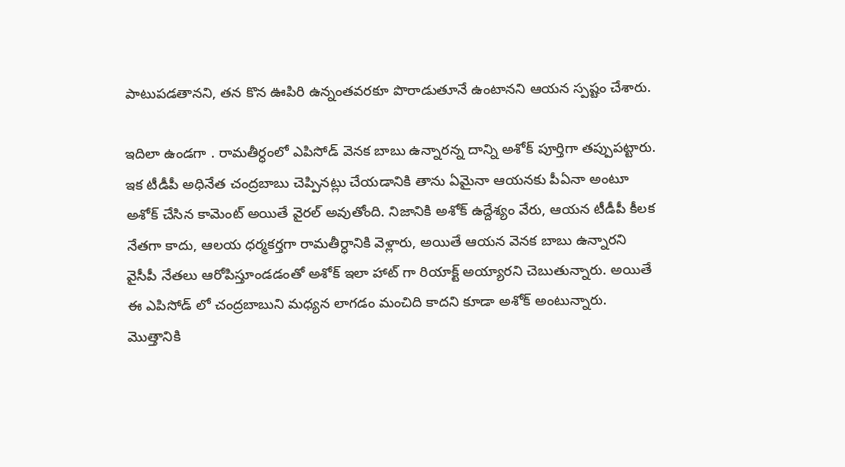పాటుపడతానని, తన కొన ఊపిరి ఉన్నంతవరకూ పొరాడుతూనే ఉంటానని ఆయన స్పష్టం చేశారు.

ఇదిలా ఉండగా . రామతీర్ధంలో ఎపిసోడ్ వెనక బాబు ఉన్నారన్న దాన్ని అశోక్ పూర్తిగా తప్పుపట్టారు. ఇక టీడీపీ అధినేత చంద్రబాబు చెప్పినట్లు చేయడానికి తాను ఏమైనా ఆయనకు పీఏనా అంటూ అశోక్ చేసిన కామెంట్ అయితే వైరల్ అవుతోంది. నిజానికి అశోక్ ఉద్దేశ్యం వేరు, ఆయన టీడీపీ కీలక నేతగా కాదు, ఆలయ ధర్మకర్తగా రామతీర్ధానికి వెళ్లారు, అయితే ఆయన వెనక బాబు ఉన్నారని వైసీపీ నేతలు ఆరోపిస్తూండడంతో అశోక్ ఇలా హాట్ గా రియాక్ట్ అయ్యారని చెబుతున్నారు. అయితే ఈ ఎపిసోడ్ లో చంద్రబాబుని మధ్యన లాగడం మంచిది కాదని కూడా అశోక్ అంటున్నారు. మొత్తానికి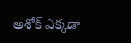అశోక్ ఎక్కడా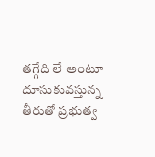తగ్గేది లే అంటూ దూసుకువస్తున్న తీరుతో ప్రభుత్వ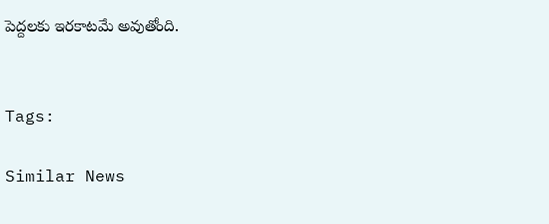పెద్దలకు ఇరకాటమే అవుతోంది.


Tags:

Similar News